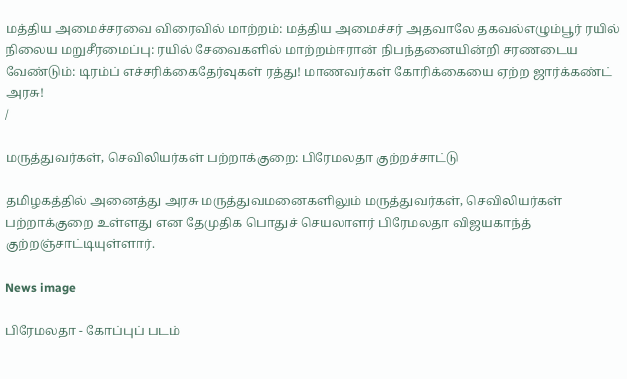மத்திய அமைச்சரவை விரைவில் மாற்றம்: மத்திய அமைச்சர் அதவாலே தகவல்எழும்பூர் ரயில் நிலைய மறுசீரமைப்பு: ரயில் சேவைகளில் மாற்றம்ஈரான் நிபந்தனையின்றி சரணடைய வேண்டும்: டிரம்ப் எச்சரிக்கைதேர்வுகள் ரத்து! மாணவர்கள் கோரிக்கையை ஏற்ற ஜார்க்கண்ட் அரசு!
/

மருத்துவர்கள், செவிலியர்கள் பற்றாக்குறை: பிரேமலதா குற்றச்சாட்டு

தமிழகத்தில் அனைத்து அரசு மருத்துவமனைகளிலும் மருத்துவர்கள், செவிலியர்கள் பற்றாக்குறை உள்ளது என தேமுதிக பொதுச் செயலாளர் பிரேமலதா விஜயகாந்த் குற்றஞ்சாட்டியுள்ளார்.

News image

பிரேமலதா - கோப்புப் படம்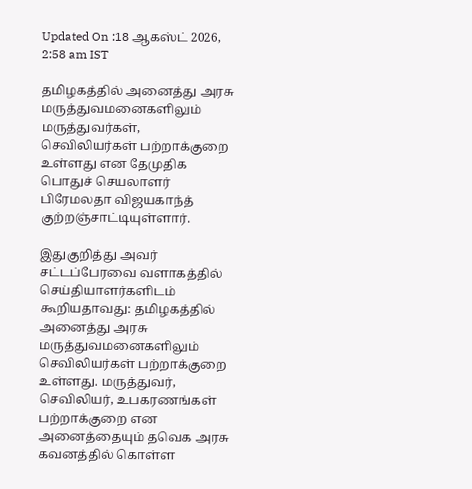Updated On :18 ஆகஸ்ட் 2026, 2:58 am IST

தமிழகத்தில் அனைத்து அரசு மருத்துவமனைகளிலும் மருத்துவர்கள், செவிலியர்கள் பற்றாக்குறை உள்ளது என தேமுதிக பொதுச் செயலாளர் பிரேமலதா விஜயகாந்த் குற்றஞ்சாட்டியுள்ளார்.

இதுகுறித்து அவர் சட்டப்பேரவை வளாகத்தில் செய்தியாளர்களிடம் கூறியதாவது: தமிழகத்தில் அனைத்து அரசு மருத்துவமனைகளிலும் செவிலியர்கள் பற்றாக்குறை உள்ளது. மருத்துவர், செவிலியர், உபகரணங்கள் பற்றாக்குறை என அனைத்தையும் தவெக அரசு கவனத்தில் கொள்ள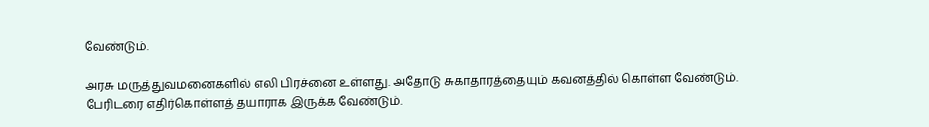வேண்டும்.

அரசு மருத்துவமனைகளில் எலி பிரச்னை உள்ளது. அதோடு சுகாதாரத்தையும் கவனத்தில் கொள்ள வேண்டும். பேரிடரை எதிர்கொள்ளத் தயாராக இருக்க வேண்டும்.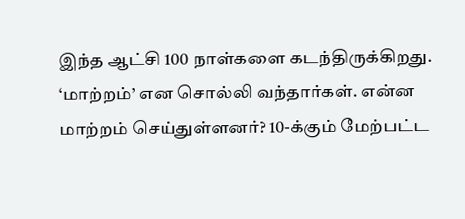இந்த ஆட்சி 100 நாள்களை கடந்திருக்கிறது. ‘மாற்றம்’ என சொல்லி வந்தார்கள். என்ன மாற்றம் செய்துள்ளனர்? 10-க்கும் மேற்பட்ட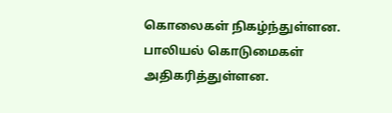கொலைகள் நிகழ்ந்துள்ளன. பாலியல் கொடுமைகள் அதிகரித்துள்ளன.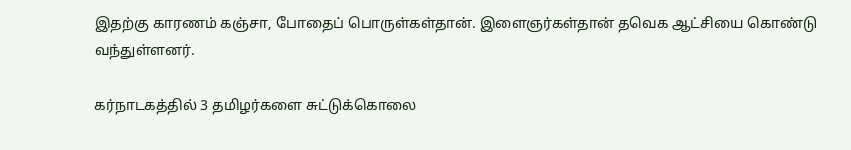இதற்கு காரணம் கஞ்சா, போதைப் பொருள்கள்தான். இளைஞர்கள்தான் தவெக ஆட்சியை கொண்டு வந்துள்ளனர்.

கர்நாடகத்தில் 3 தமிழர்களை சுட்டுக்கொலை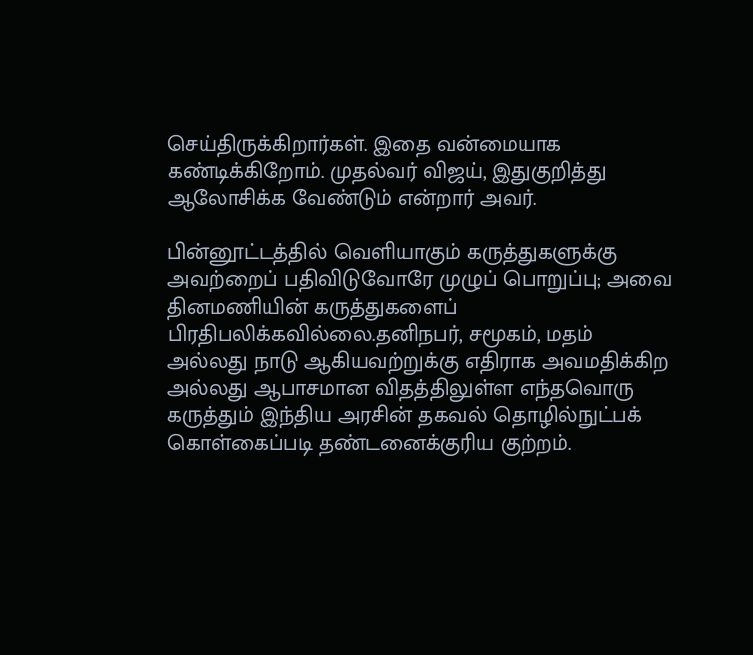செய்திருக்கிறார்கள். இதை வன்மையாக கண்டிக்கிறோம். முதல்வர் விஜய், இதுகுறித்து ஆலோசிக்க வேண்டும் என்றார் அவர்.

பின்னூட்டத்தில் வெளியாகும் கருத்துகளுக்கு அவற்றைப் பதிவிடுவோரே முழுப் பொறுப்பு; அவை தினமணியின் கருத்துகளைப் பிரதிபலிக்கவில்லை.தனிநபர், சமூகம், மதம் அல்லது நாடு ஆகியவற்றுக்கு எதிராக அவமதிக்கிற அல்லது ஆபாசமான விதத்திலுள்ள எந்தவொரு கருத்தும் இந்திய அரசின் தகவல் தொழில்நுட்பக் கொள்கைப்படி தண்டனைக்குரிய குற்றம்.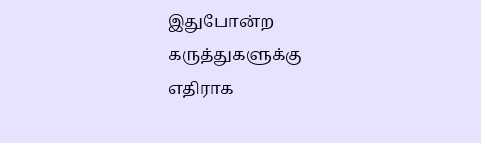இதுபோன்ற கருத்துகளுக்கு எதிராக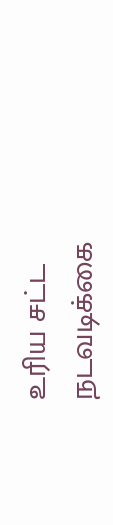உரிய சட்ட நடவடிக்கை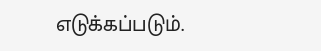எடுக்கப்படும்.